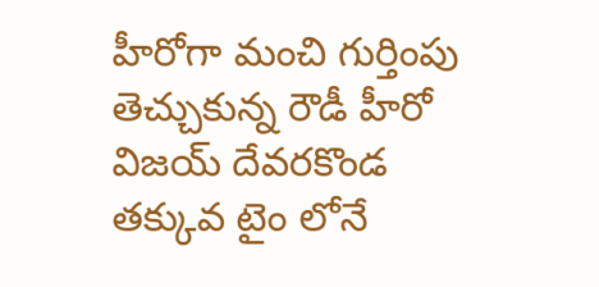హీరోగా మంచి గుర్తింపు తెచ్చుకున్న రౌడీ హీరో విజయ్ దేవరకొండ తక్కువ టైం లోనే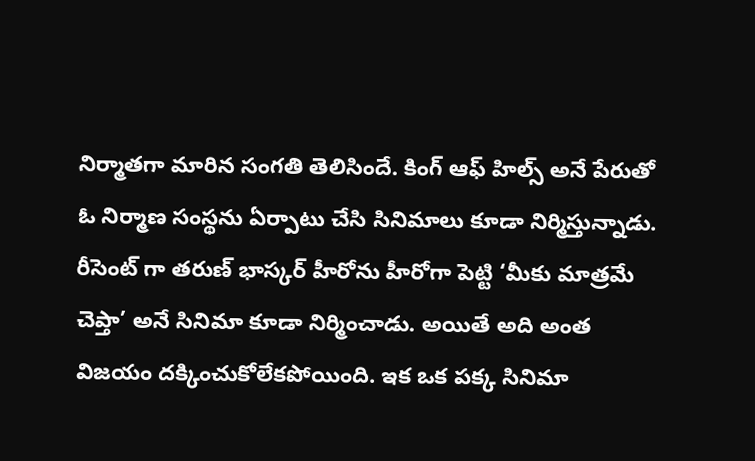నిర్మాతగా మారిన సంగతి తెలిసిందే. కింగ్ ఆఫ్ హిల్స్ అనే పేరుతో ఓ నిర్మాణ సంస్థను ఏర్పాటు చేసి సినిమాలు కూడా నిర్మిస్తున్నాడు. రీసెంట్ గా తరుణ్ భాస్కర్ హీరోను హీరోగా పెట్టి ‘మీకు మాత్రమే చెప్తా’ అనే సినిమా కూడా నిర్మించాడు. అయితే అది అంత విజయం దక్కించుకోలేకపోయింది. ఇక ఒక పక్క సినిమా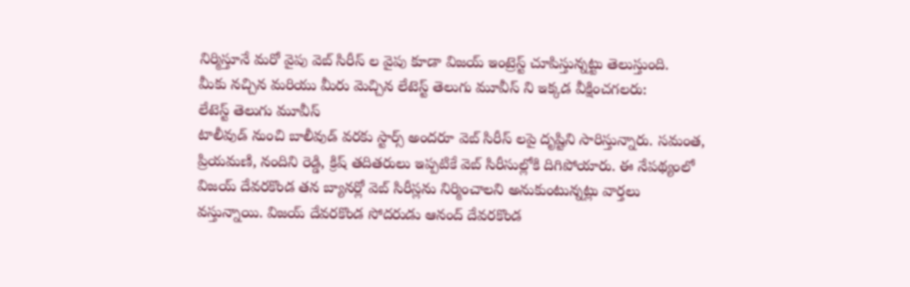నిర్మిస్తూనే మరో వైపు వెబ్ సిరీస్ ల వైపు కూడా విజయ్ ఇంట్రెస్ట్ చూపిస్తున్నట్టు తెలుస్తుంది.
మీకు నచ్చిన మరియు మీరు మెచ్చిన లేటెస్ట్ తెలుగు మూవీస్ ని ఇక్కడ వీక్షించగలరు:
లేటెస్ట్ తెలుగు మూవీస్
టాలీవుడ్ నుంచి బాలీవుడ్ వరకు స్టార్స్ అందరూ వెబ్ సిరీస్ లపై దృష్టిని సారిస్తున్నారు. సమంత, ప్రియమణి, నందిని రెడ్డి, క్రిష్ తదితరులు ఇప్పటికే వెబ్ సిరీసుల్లోకి దిగిపోయారు. ఈ నేపథ్యంలో విజయ్ దేవరకొండ తన బ్యానర్లో వెబ్ సిరీస్లను నిర్మించాలని అనుకుంటున్నట్లు వార్తలు వస్తున్నాయి. విజయ్ దేవరకొండ సోదరుడు ఆనంద్ దేవరకొండ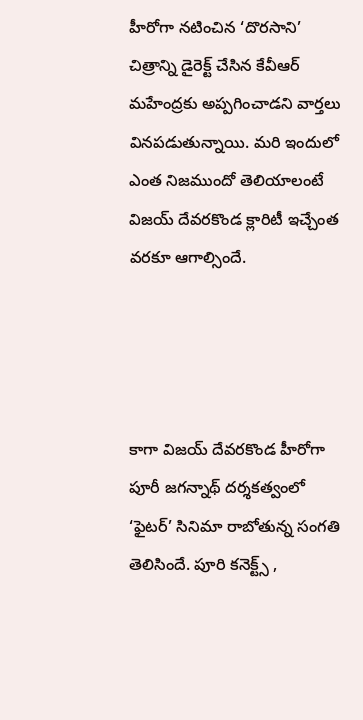హీరోగా నటించిన ‘దొరసాని’ చిత్రాన్ని డైరెక్ట్ చేసిన కేవీఆర్ మహేంద్రకు అప్పగించాడని వార్తలు వినపడుతున్నాయి. మరి ఇందులో ఎంత నిజముందో తెలియాలంటే విజయ్ దేవరకొండ క్లారిటీ ఇచ్చేంత వరకూ ఆగాల్సిందే.




కాగా విజయ్ దేవరకొండ హీరోగా పూరీ జగన్నాథ్ దర్శకత్వంలో ‘ఫైటర్’ సినిమా రాబోతున్న సంగతి తెలిసిందే. పూరి కనెక్ట్స్ ,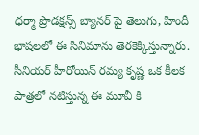ధర్మా ప్రొడక్షన్స్ బ్యానర్ పై తెలుగు, హిందీ భాషలలో ఈ సినిమాను తెరకెక్కిస్తున్నారు. సీనియర్ హీరోయిన్ రమ్య కృష్ణ ఒక కీలక పాత్రలో నటిస్తున్న ఈ మూవీ కి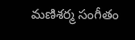మణిశర్మ సంగీతం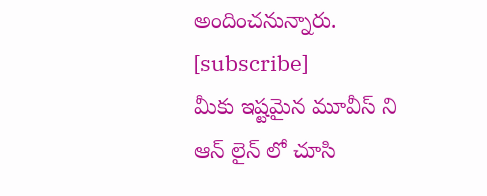అందించనున్నారు.
[subscribe]
మీకు ఇష్టమైన మూవీస్ ని ఆన్ లైన్ లో చూసి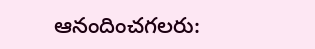ఆనందించగలరు: